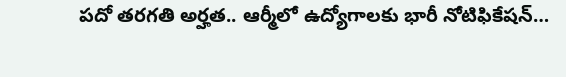పదో తరగతి అర్హత.. ఆర్మీలో ఉద్యోగాలకు భారీ నోటిఫికేషన్…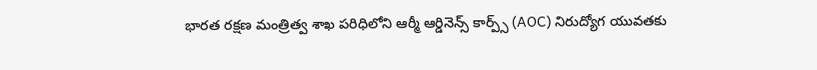భారత రక్షణ మంత్రిత్వ శాఖ పరిధిలోని ఆర్మీ ఆర్డినెన్స్ కార్ప్స్ (AOC) నిరుద్యోగ యువతకు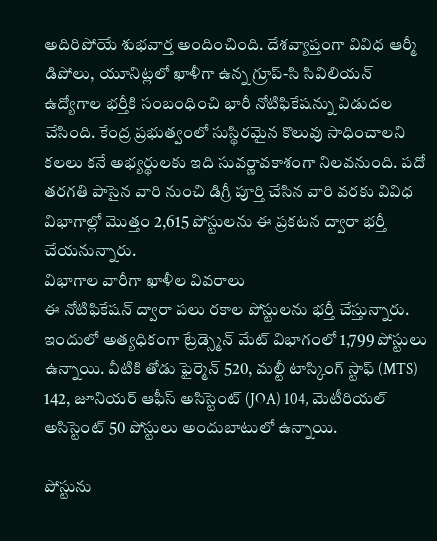అదిరిపోయే శుభవార్త అందించింది. దేశవ్యాప్తంగా వివిధ ఆర్మీ డిపోలు, యూనిట్లలో ఖాళీగా ఉన్న గ్రూప్-సి సివిలియన్ ఉద్యోగాల భర్తీకి సంబంధించి భారీ నోటిఫికేషన్ను విడుదల చేసింది. కేంద్ర ప్రభుత్వంలో సుస్థిరమైన కొలువు సాధించాలని కలలు కనే అభ్యర్థులకు ఇది సువర్ణావకాశంగా నిలవనుంది. పదో తరగతి పాసైన వారి నుంచి డిగ్రీ పూర్తి చేసిన వారి వరకు వివిధ విభాగాల్లో మొత్తం 2,615 పోస్టులను ఈ ప్రకటన ద్వారా భర్తీ చేయనున్నారు.
విభాగాల వారీగా ఖాళీల వివరాలు
ఈ నోటిఫికేషన్ ద్వారా పలు రకాల పోస్టులను భర్తీ చేస్తున్నారు. ఇందులో అత్యధికంగా ట్రేడ్స్మెన్ మేట్ విభాగంలో 1,799 పోస్టులు ఉన్నాయి. వీటికి తోడు ఫైర్మెన్ 520, మల్టీ టాస్కింగ్ స్టాఫ్ (MTS) 142, జూనియర్ ఆఫీస్ అసిస్టెంట్ (JOA) 104, మెటీరియల్ అసిస్టెంట్ 50 పోస్టులు అందుబాటులో ఉన్నాయి.

పోస్టును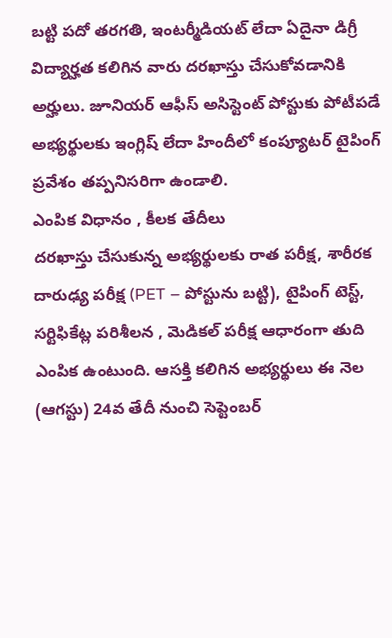బట్టి పదో తరగతి, ఇంటర్మీడియట్ లేదా ఏదైనా డిగ్రీ విద్యార్హత కలిగిన వారు దరఖాస్తు చేసుకోవడానికి అర్హులు. జూనియర్ ఆఫీస్ అసిస్టెంట్ పోస్టుకు పోటీపడే అభ్యర్థులకు ఇంగ్లిష్ లేదా హిందీలో కంప్యూటర్ టైపింగ్ ప్రవేశం తప్పనిసరిగా ఉండాలి.
ఎంపిక విధానం , కీలక తేదీలు
దరఖాస్తు చేసుకున్న అభ్యర్థులకు రాత పరీక్ష, శారీరక దారుఢ్య పరీక్ష (PET – పోస్టును బట్టి), టైపింగ్ టెస్ట్, సర్టిఫికేట్ల పరిశీలన , మెడికల్ పరీక్ష ఆధారంగా తుది ఎంపిక ఉంటుంది. ఆసక్తి కలిగిన అభ్యర్థులు ఈ నెల (ఆగస్టు) 24వ తేదీ నుంచి సెప్టెంబర్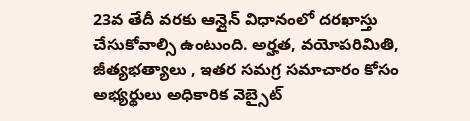23వ తేదీ వరకు ఆన్లైన్ విధానంలో దరఖాస్తు చేసుకోవాల్సి ఉంటుంది. అర్హత, వయోపరిమితి, జీత్యభత్యాలు , ఇతర సమగ్ర సమాచారం కోసం అభ్యర్థులు అధికారిక వెబ్సైట్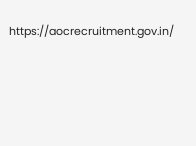https://aocrecruitment.gov.in/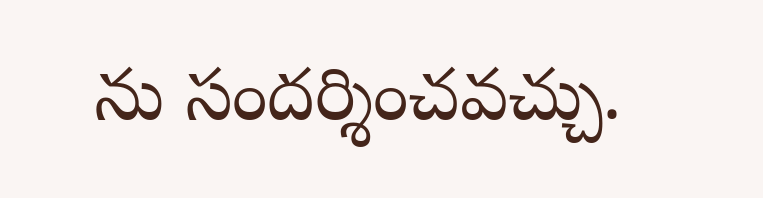ను సందర్శించవచ్చు.